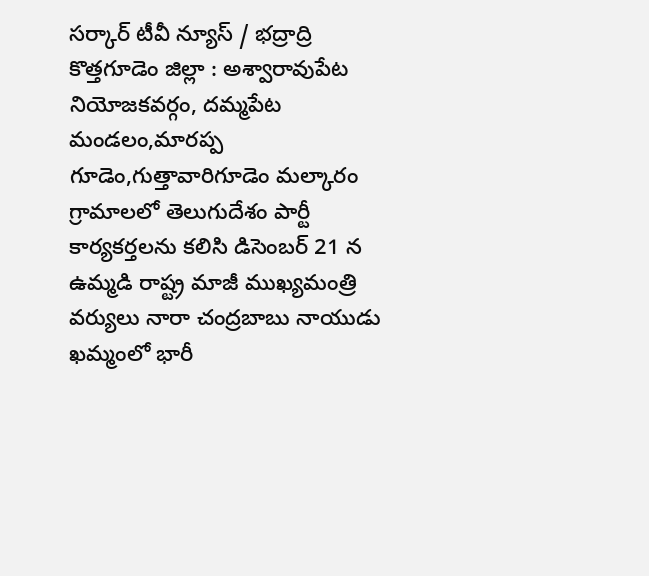సర్కార్ టీవీ న్యూస్ / భద్రాద్రి కొత్తగూడెం జిల్లా : అశ్వారావుపేట నియోజకవర్గం, దమ్మపేట మండలం,మారప్ప గూడెం,గుత్తావారిగూడెం మల్కారం గ్రామాలలో తెలుగుదేశం పార్టీ కార్యకర్తలను కలిసి డిసెంబర్ 21 న ఉమ్మడి రాష్ట్ర మాజీ ముఖ్యమంత్రి వర్యులు నారా చంద్రబాబు నాయుడు ఖమ్మంలో భారీ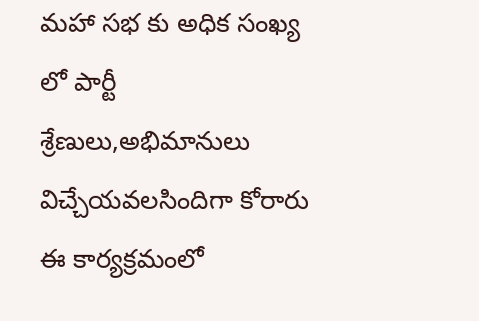మహా సభ కు అధిక సంఖ్య లో పార్టీ శ్రేణులు,అభిమానులు విచ్చేయవలసిందిగా కోరారు ఈ కార్యక్రమంలో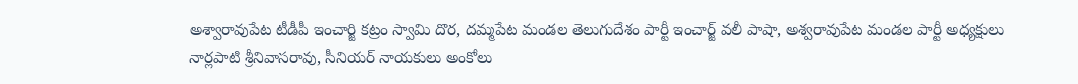అశ్వారావుపేట టీడీపీ ఇంచార్జి కట్రం స్వామి దొర, దమ్మపేట మండల తెలుగుదేశం పార్టీ ఇంచార్జ్ వలీ పాషా, అశ్వరావుపేట మండల పార్టీ అధ్యక్షులు నార్లపాటి శ్రీనివాసరావు, సీనియర్ నాయకులు అంకోలు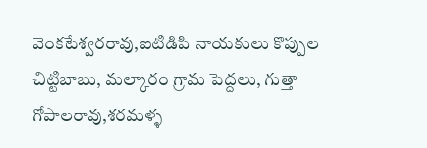వెంకటేశ్వరరావు,ఐటిడిపి నాయకులు కొప్పుల చిట్టిబాబు, మల్కారం గ్రామ పెద్దలు, గుత్తా గోపాలరావు,శరమళ్ళ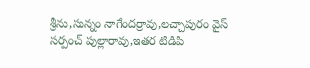శ్రీను,సున్నం నాగేందర్రావు,లచ్చాపురం వైస్ సర్పంచ్ పుల్లారావు,ఇతర టిడిపి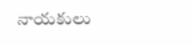నాయకులు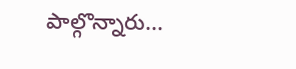పాల్గొన్నారు...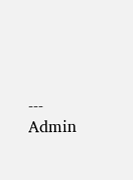---
Admin